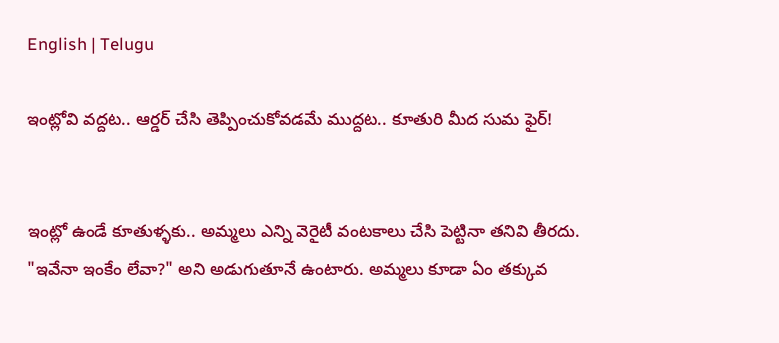English | Telugu

ఇంట్లోవి వద్దట.. ఆర్డర్ చేసి తెప్పించుకోవడమే ముద్దట.. కూతురి మీద సుమ ఫైర్!


ఇంట్లో ఉండే కూతుళ్ళకు.. అమ్మలు ఎన్ని వెరైటీ వంటకాలు చేసి పెట్టినా తనివి తీరదు. "ఇవేనా ఇంకేం లేవా?" అని అడుగుతూనే ఉంటారు. అమ్మలు కూడా ఏం తక్కువ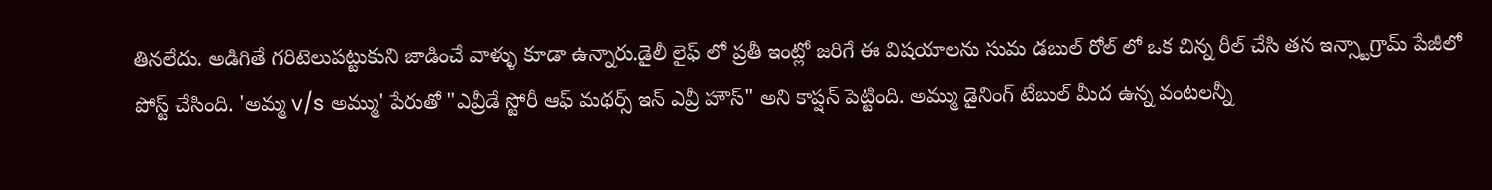తినలేదు. అడిగితే గరిటెలుపట్టుకుని జాడించే వాళ్ళు కూడా ఉన్నారు.డైలీ లైఫ్ లో ప్రతీ ఇంట్లో జరిగే ఈ విషయాలను సుమ డబుల్ రోల్ లో ఒక చిన్న రీల్ చేసి తన ఇన్స్టాగ్రామ్ పేజీలో పోస్ట్ చేసింది. 'అమ్మ v/s అమ్ము' పేరుతో "ఎవ్రీడే స్టోరీ ఆఫ్ మథర్స్ ఇన్ ఎవ్రీ హౌస్" అని కాప్షన్ పెట్టింది. అమ్ము డైనింగ్ టేబుల్ మీద ఉన్న వంటలన్నీ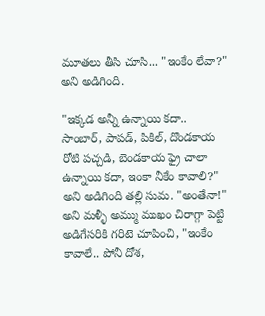మూతలు తీసి చూసి... "ఇంకేం లేవా?" అని అడిగింది.

"ఇక్కడ అన్నీ ఉన్నాయి కదా.. సాంబార్, పాపడ్, పికిల్, దొండకాయ రోటి పచ్చడి, బెండకాయ ఫ్రై చాలా ఉన్నాయి కదా, ఇంకా నీకేం కావాలి?" అని అడిగింది తల్లి సుమ. "అంతేనా!" అని మళ్ళీ అమ్ము ముఖం చిరాగ్గా పెట్టి అడిగేసరికి గరిటె చూపించి, "ఇంకేం కావాలే.. పోనీ దోశ,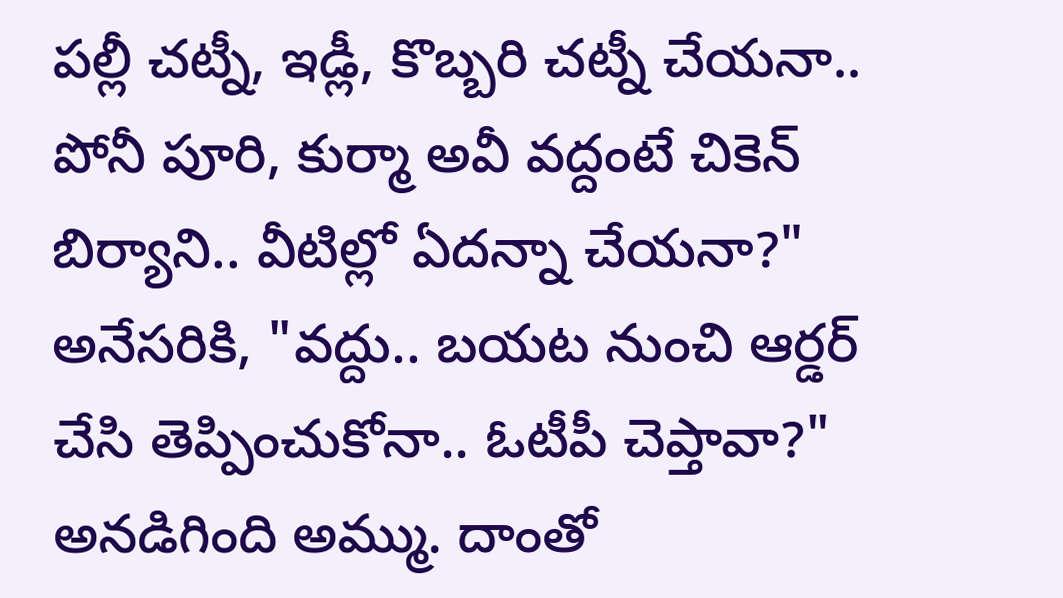పల్లీ చట్నీ, ఇడ్లీ, కొబ్బరి చట్నీ చేయనా.. పోనీ పూరి, కుర్మా అవీ వద్దంటే చికెన్ బిర్యాని.. వీటిల్లో ఏదన్నా చేయనా?" అనేసరికి, "వద్దు.. బయట నుంచి ఆర్డర్ చేసి తెప్పించుకోనా.. ఓటీపీ చెప్తావా?" అన‌డిగింది అమ్ము. దాంతో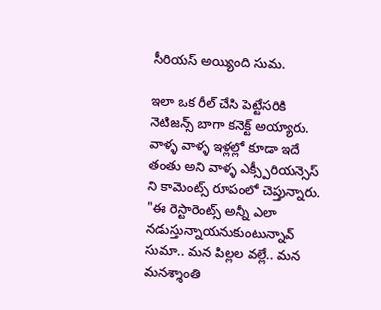సీరియస్ అయ్యింది సుమ.

ఇలా ఒక రీల్ చేసి పెట్టేసరికి నెటిజన్స్ బాగా కనెక్ట్ అయ్యారు. వాళ్ళ వాళ్ళ ఇళ్లల్లో కూడా ఇదే తంతు అని వాళ్ళ ఎక్స్పీరియన్సెస్ ని కామెంట్స్ రూపంలో చెప్తున్నారు. "ఈ రెస్టారెంట్స్ అన్నీ ఎలా నడుస్తున్నాయనుకుంటున్నావ్ సుమా.. మన పిల్లల వల్లే.. మన మనశ్శాంతి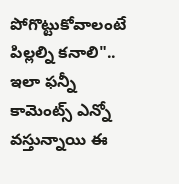పోగొట్టుకోవాలంటే పిల్లల్ని కనాలి".. ఇలా ఫన్నీ కామెంట్స్ ఎన్నో వస్తున్నాయి ఈ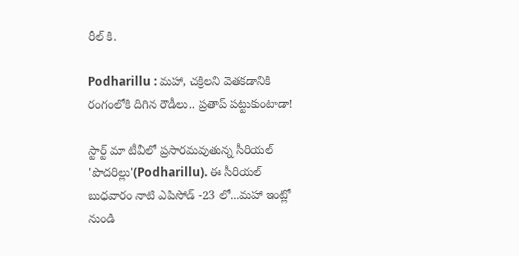రీల్ కి.

Podharillu : మహా, చక్రిలని వెతకడానికి రంగంలోకి దిగిన రౌడీలు.. ప్రతాప్ పట్టుకుంటాడా!

స్టార్ట్ మా టీవీలో ప్రసారమవుతున్న సీరియల్ 'పొదరిల్లు'(Podharillu). ఈ సీరియల్ బుధవారం నాటి ఎపిసోడ్ -23 లో...మహా ఇంట్లో నుండి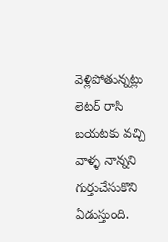వెళ్లిపోతున్నట్లు లెటర్ రాసి బయటకు వచ్చి వాళ్ళ నాన్నని గుర్తుచేసుకొని ఏడుస్తుంది.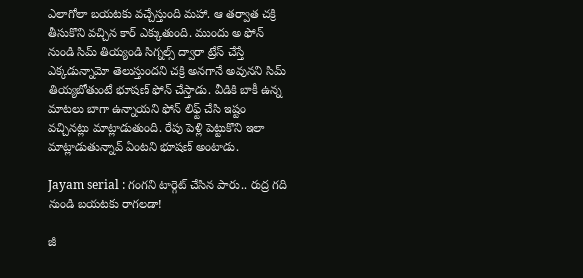ఎలాగోలా బయటకు వచ్చేస్తుంది మహా. ఆ తర్వాత చక్రి తీసుకొని వచ్చిన కార్ ఎక్కుతుంది. ముందు అ ఫోన్ నుండి సిమ్ తియ్యండి సిగ్నల్స్ ద్వారా ట్రేస్ చేస్తే ఎక్కడున్నామో తెలుస్తుందని చక్రి అనగానే అవునని సిమ్ తియ్యబోతుంటే భూషణ్ ఫోన్ చేస్తాడు. వీడికి బాకీ ఉన్న మాటలు బాగా ఉన్నాయని ఫోన్ లిఫ్ట్ చేసి ఇష్టం వచ్చినట్లు మాట్లాడుతుంది. రేపు పెళ్లి పెట్టుకొని ఇలా మాట్లాడుతున్నావ్ ఏంటని భూషణ్ అంటాడు.

Jayam serial : గంగని టార్గెట్ చేసిన పారు.. రుద్ర గది నుండి బయటకు రాగలడా!

జీ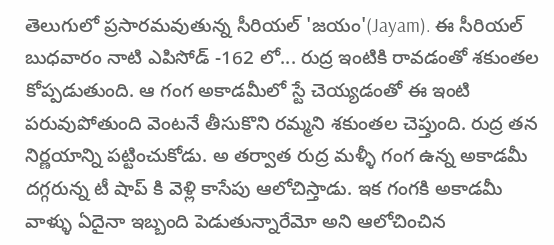తెలుగులో ప్రసారమవుతున్న సీరియల్ 'జయం'(Jayam). ఈ సీరియల్ బుధవారం నాటి ఎపిసోడ్ -162 లో... రుద్ర ఇంటికి రావడంతో శకుంతల కోప్పడుతుంది. ఆ గంగ అకాడమీలో స్టే చెయ్యడంతో ఈ ఇంటి పరువుపోతుంది వెంటనే తీసుకొని రమ్మని శకుంతల చెప్తుంది. రుద్ర తన నిర్ణయాన్ని పట్టించుకోడు. అ తర్వాత రుద్ర మళ్ళీ గంగ ఉన్న అకాడమీ దగ్గరున్న టీ షాప్ కి వెళ్లి కాసేపు ఆలోచిస్తాడు. ఇక గంగకి అకాడమీ వాళ్ళు ఏదైనా ఇబ్బంది పెడుతున్నారేమో అని ఆలోచించిన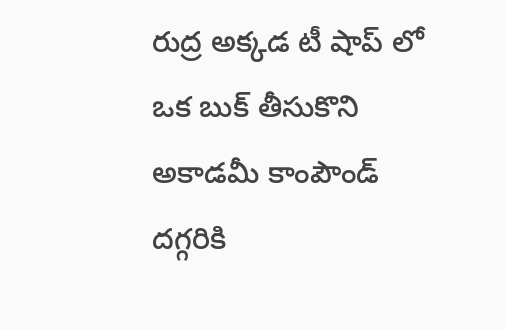రుద్ర అక్కడ టీ షాప్ లో ఒక బుక్ తీసుకొని అకాడమీ కాంపౌండ్ దగ్గరికి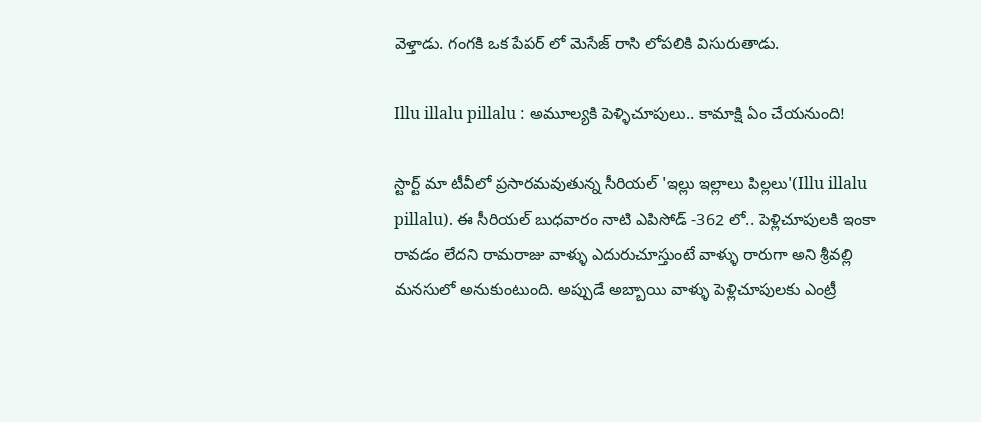వెళ్తాడు. గంగకి ఒక పేపర్ లో మెసేజ్ రాసి లోపలికి విసురుతాడు.

Illu illalu pillalu : అమూల్యకి పెళ్ళిచూపులు.. కామాక్షి ఏం చేయనుంది!

స్టార్ట్ మా టీవీలో ప్రసారమవుతున్న సీరియల్ 'ఇల్లు ఇల్లాలు పిల్లలు'(Illu illalu pillalu). ఈ సీరియల్ బుధవారం నాటి ఎపిసోడ్ -362 లో.. పెళ్లిచూపులకి ఇంకా రావడం లేదని రామరాజు వాళ్ళు ఎదురుచూస్తుంటే వాళ్ళు రారుగా అని శ్రీవల్లి మనసులో అనుకుంటుంది. అప్పుడే అబ్బాయి వాళ్ళు పెళ్లిచూపులకు ఎంట్రీ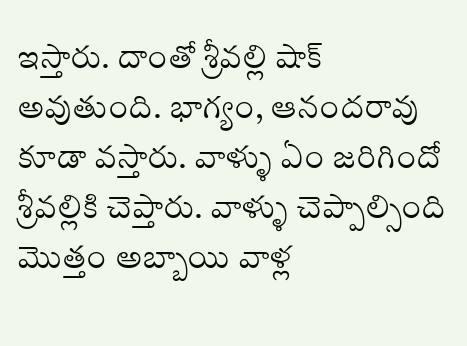ఇస్తారు‌. దాంతో శ్రీవల్లి షాక్ అవుతుంది. భాగ్యం, ఆనందరావు కూడా వస్తారు. వాళ్ళు ఏం జరిగిందో శ్రీవల్లికి చెప్తారు. వాళ్ళు చెప్పాల్సింది మొత్తం అబ్బాయి వాళ్ల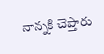నాన్నకి చెప్తారు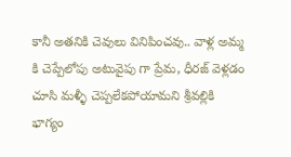కానీ అతనికి చెవులు వినిపించవు.. వాళ్ల అమ్మ కి చెప్పేలోపు అటువైపు గా ప్రేమ, ధీరజ్ వెళ్లడం చూసి మళ్ళీ చెప్పలేకపోయామని శ్రీవల్లికి భాగ్యం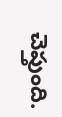చెప్తుంది.